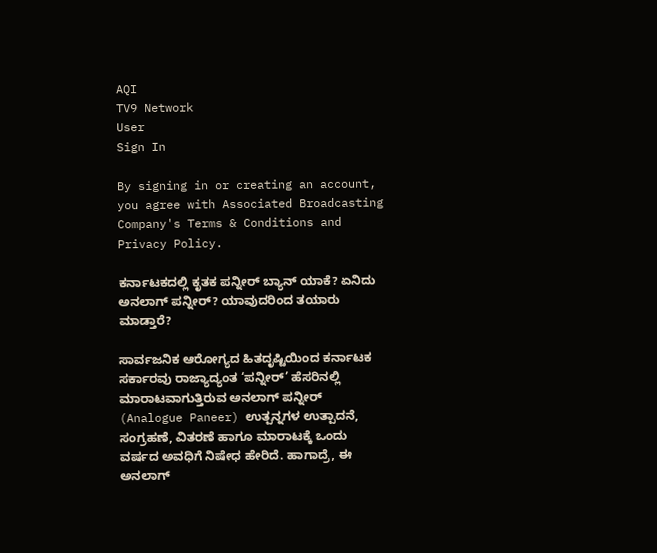AQI
TV9 Network
User
Sign In

By signing in or creating an account, you agree with Associated Broadcasting Company's Terms & Conditions and Privacy Policy.

ಕರ್ನಾಟಕದಲ್ಲಿ ಕೃತಕ ಪನ್ನೀರ್ ಬ್ಯಾನ್ ಯಾಕೆ? ಏನಿದು ಅನಲಾಗ್ ಪನ್ನೀರ್? ಯಾವುದರಿಂದ ತಯಾರು ಮಾಡ್ತಾರೆ?

ಸಾರ್ವಜನಿಕ ಆರೋಗ್ಯದ ಹಿತದೃಷ್ಟಿಯಿಂದ ಕರ್ನಾಟಕ ಸರ್ಕಾರವು ರಾಜ್ಯಾದ್ಯಂತ ‘ಪನ್ನೀರ್’ ಹೆಸರಿನಲ್ಲಿ ಮಾರಾಟವಾಗುತ್ತಿರುವ ಅನಲಾಗ್ ಪನ್ನೀರ್ (Analogue Paneer) ಉತ್ಪನ್ನಗಳ ಉತ್ಪಾದನೆ, ಸಂಗ್ರಹಣೆ, ವಿತರಣೆ ಹಾಗೂ ಮಾರಾಟಕ್ಕೆ ಒಂದು ವರ್ಷದ ಅವಧಿಗೆ ನಿಷೇಧ ಹೇರಿದೆ. ಹಾಗಾದ್ರೆ, ಈ ಅನಲಾಗ್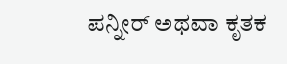ಪನ್ನೀರ್ ಅಥವಾ ಕೃತಕ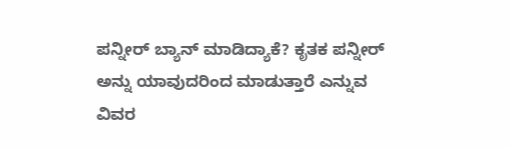ಪನ್ನೀರ್ ಬ್ಯಾನ್ ಮಾಡಿದ್ಯಾಕೆ? ಕೃತಕ ಪನ್ನೀರ್ ಅನ್ನು ಯಾವುದರಿಂದ ಮಾಡುತ್ತಾರೆ ಎನ್ನುವ ವಿವರ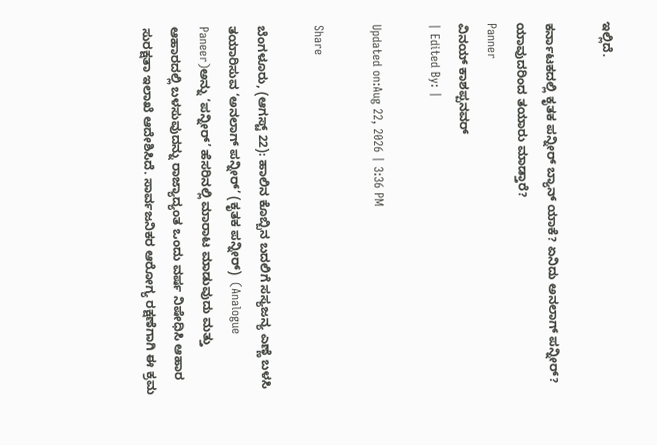ಇಲ್ಲಿದೆ.

ಕರ್ನಾಟಕದಲ್ಲಿ ಕೃತಕ ಪನ್ನೀರ್ ಬ್ಯಾನ್ ಯಾಕೆ? ಏನಿದು ಅನಲಾಗ್ ಪನ್ನೀರ್? ಯಾವುದರಿಂದ ತಯಾರು ಮಾಡ್ತಾರೆ?
Panner
ವಿನಯ್ ಕಾಶಪ್ಪನವರ್
| Edited By: |

Updated on:Aug 22, 2026 | 3:36 PM

Share

ಬೆಂಗಳೂರು, (ಆಗಸ್ಟ್ 22): ಹಾಲಿನ ಕೊಬ್ಬಿನ ಬದಲಿಗೆ ಸಸ್ಯಜನ್ಯ ಎಣ್ಣೆ ಬಳಸಿ ತಯಾರಿಸುವ ‘ಅನಲಾಗ್ ಪನ್ನೀರ್’ (ಕೃತಕ ಪನ್ನೀರ್)  (Analogue Paneer)ಅನ್ನು ‘ಪನ್ನೀರ್’ ಹೆಸರಿನಲ್ಲಿ ಮಾರಾಟ ಮಾಡುವುದು ಮತ್ತು ಆಹಾರದಲ್ಲಿ ಬಳಸುವುದನ್ನು ರಾಜ್ಯಾದ್ಯಂತ ಒಂದು ವರ್ಷ ನಿಷೇಧಿಸಿ ಆಹಾರ ಸುರಕ್ಷತಾ ಇಲಾಖೆ ಆದೇಶಿಸಿದೆ. ಸಾರ್ವಜನಿಕರ ಆರೋಗ್ಯ ರಕ್ಷಣೆಗಾಗಿ ಈ ಕ್ರಮ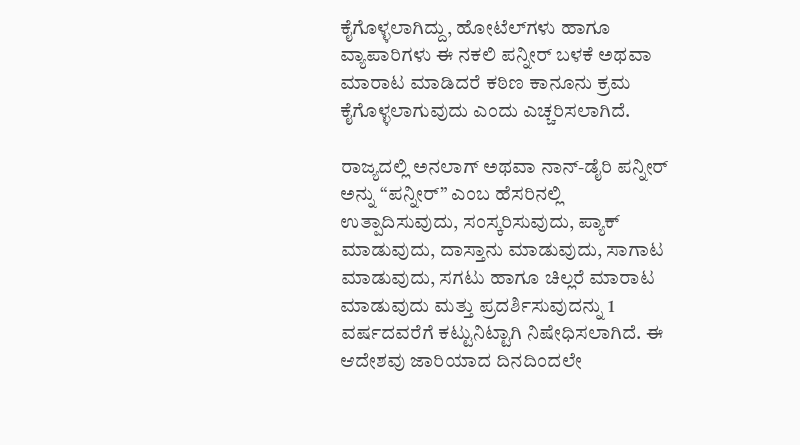ಕೈಗೊಳ್ಳಲಾಗಿದ್ದು, ಹೋಟೆಲ್‌ಗಳು ಹಾಗೂ ವ್ಯಾಪಾರಿಗಳು ಈ ನಕಲಿ ಪನ್ನೀರ್ ಬಳಕೆ ಅಥವಾ ಮಾರಾಟ ಮಾಡಿದರೆ ಕಠಿಣ ಕಾನೂನು ಕ್ರಮ ಕೈಗೊಳ್ಳಲಾಗುವುದು ಎಂದು ಎಚ್ಚರಿಸಲಾಗಿದೆ.

ರಾಜ್ಯದಲ್ಲಿ ಅನಲಾಗ್ ಅಥವಾ ನಾನ್-ಡೈರಿ ಪನ್ನೀರ್ ಅನ್ನು “ಪನ್ನೀರ್” ಎಂಬ ಹೆಸರಿನಲ್ಲಿ ಉತ್ಪಾದಿಸುವುದು, ಸಂಸ್ಕರಿಸುವುದು, ಪ್ಯಾಕ್ ಮಾಡುವುದು, ದಾಸ್ತಾನು ಮಾಡುವುದು, ಸಾಗಾಟ ಮಾಡುವುದು, ಸಗಟು ಹಾಗೂ ಚಿಲ್ಲರೆ ಮಾರಾಟ ಮಾಡುವುದು ಮತ್ತು ಪ್ರದರ್ಶಿಸುವುದನ್ನು 1 ವರ್ಷದವರೆಗೆ ಕಟ್ಟುನಿಟ್ಟಾಗಿ ನಿಷೇಧಿಸಲಾಗಿದೆ. ಈ ಆದೇಶವು ಜಾರಿಯಾದ ದಿನದಿಂದಲೇ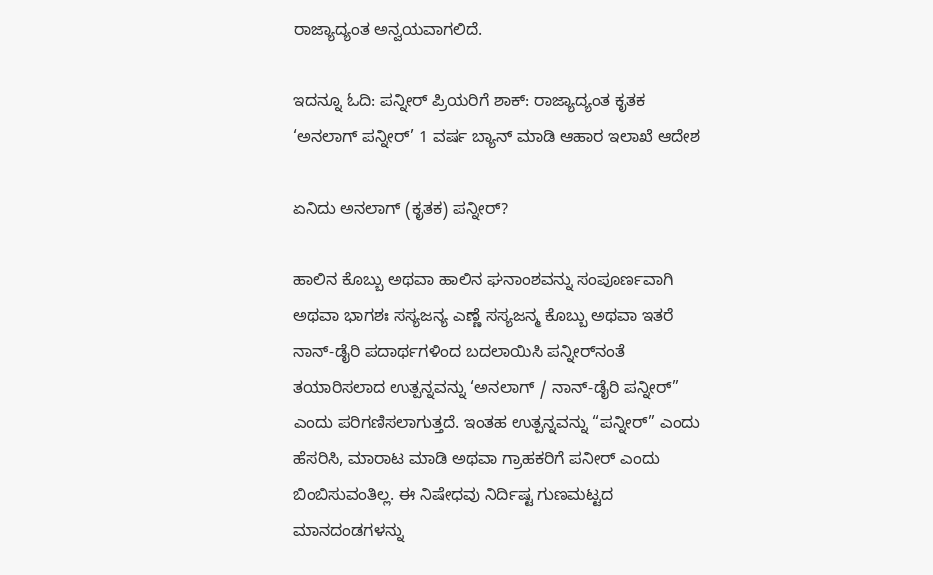ರಾಜ್ಯಾದ್ಯಂತ ಅನ್ವಯವಾಗಲಿದೆ.

ಇದನ್ನೂ ಓದಿ: ಪನ್ನೀರ್ ಪ್ರಿಯರಿಗೆ ಶಾಕ್: ರಾಜ್ಯಾದ್ಯಂತ ಕೃತಕ ‘ಅನಲಾಗ್ ಪನ್ನೀರ್’ 1 ವರ್ಷ ಬ್ಯಾನ್ ಮಾಡಿ ಆಹಾರ ಇಲಾಖೆ ಆದೇಶ

ಏನಿದು ಅನಲಾಗ್ (ಕೃತಕ) ಪನ್ನೀರ್?

ಹಾಲಿನ ಕೊಬ್ಬು ಅಥವಾ ಹಾಲಿನ ಘನಾಂಶವನ್ನು ಸಂಪೂರ್ಣವಾಗಿ ಅಥವಾ ಭಾಗಶಃ ಸಸ್ಯಜನ್ಯ ಎಣ್ಣೆ ಸಸ್ಯಜನ್ಮ ಕೊಬ್ಬು ಅಥವಾ ಇತರೆ ನಾನ್-ಡೈರಿ ಪದಾರ್ಥಗಳಿಂದ ಬದಲಾಯಿಸಿ ಪನ್ನೀರ್‌ನಂತೆ ತಯಾರಿಸಲಾದ ಉತ್ಪನ್ನವನ್ನು ‘ಅನಲಾಗ್ / ನಾನ್-ಡೈರಿ ಪನ್ನೀರ್” ಎಂದು ಪರಿಗಣಿಸಲಾಗುತ್ತದೆ. ಇಂತಹ ಉತ್ಪನ್ನವನ್ನು “ಪನ್ನೀರ್” ಎಂದು ಹೆಸರಿಸಿ, ಮಾರಾಟ ಮಾಡಿ ಅಥವಾ ಗ್ರಾಹಕರಿಗೆ ಪನೀರ್ ಎಂದು ಬಿಂಬಿಸುವಂತಿಲ್ಲ. ಈ ನಿಷೇಧವು ನಿರ್ದಿಷ್ಟ ಗುಣಮಟ್ಟದ ಮಾನದಂಡಗಳನ್ನು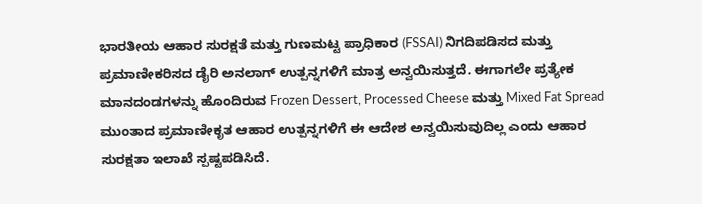ಭಾರತೀಯ ಆಹಾರ ಸುರಕ್ಷತೆ ಮತ್ತು ಗುಣಮಟ್ಟ ಪ್ರಾಧಿಕಾರ (FSSAI) ನಿಗದಿಪಡಿಸದ ಮತ್ತು ಪ್ರಮಾಣೀಕರಿಸದ ಡೈರಿ ಅನಲಾಗ್ ಉತ್ಪನ್ನಗಳಿಗೆ ಮಾತ್ರ ಅನ್ವಯಿಸುತ್ತದೆ. ಈಗಾಗಲೇ ಪ್ರತ್ಯೇಕ ಮಾನದಂಡಗಳನ್ನು ಹೊಂದಿರುವ Frozen Dessert, Processed Cheese ಮತ್ತು Mixed Fat Spread ಮುಂತಾದ ಪ್ರಮಾಣೀಕೃತ ಆಹಾರ ಉತ್ಪನ್ನಗಳಿಗೆ ಈ ಆದೇಶ ಅನ್ವಯಿಸುವುದಿಲ್ಲ ಎಂದು ಆಹಾರ ಸುರಕ್ಷತಾ ಇಲಾಖೆ ಸ್ಪಷ್ಟಪಡಿಸಿದೆ.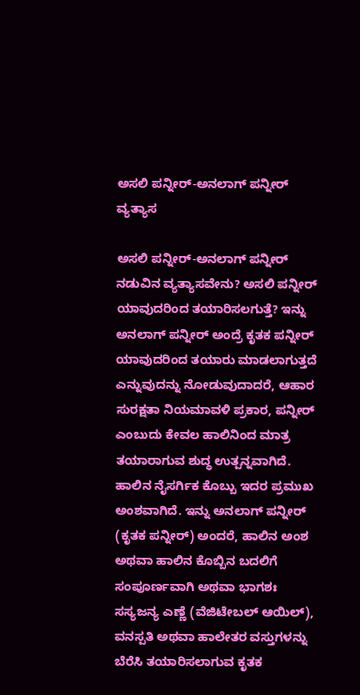ಅಸಲಿ ಪನ್ನೀರ್-ಅನಲಾಗ್ ಪನ್ನೀರ್ ವ್ಯತ್ಯಾಸ

ಅಸಲಿ ಪನ್ನೀರ್-ಅನಲಾಗ್ ಪನ್ನೀರ್ ನಡುವಿನ ವ್ಯತ್ಯಾಸವೇನು? ಅಸಲಿ ಪನ್ನೀರ್ ಯಾವುದರಿಂದ ತಯಾರಿಸಲಗುತ್ತೆ? ಇನ್ನು ಅನಲಾಗ್ ಪನ್ನೀರ್ ಅಂದ್ರೆ ಕೃತಕ ಪನ್ನೀರ್ ಯಾವುದರಿಂದ ತಯಾರು ಮಾಡಲಾಗುತ್ತದೆ ಎನ್ನುವುದನ್ನು ನೋಡುವುದಾದರೆ, ಆಹಾರ ಸುರಕ್ಷತಾ ನಿಯಮಾವಳಿ ಪ್ರಕಾರ, ಪನ್ನೀರ್ ಎಂಬುದು ಕೇವಲ ಹಾಲಿನಿಂದ ಮಾತ್ರ ತಯಾರಾಗುವ ಶುದ್ಧ ಉತ್ಪನ್ನವಾಗಿದೆ. ಹಾಲಿನ ನೈಸರ್ಗಿಕ ಕೊಬ್ಬು ಇದರ ಪ್ರಮುಖ ಅಂಶವಾಗಿದೆ. ಇನ್ನು ಅನಲಾಗ್ ಪನ್ನೀರ್ (ಕೃತಕ ಪನ್ನೀರ್) ಅಂದರೆ, ಹಾಲಿನ ಅಂಶ ಅಥವಾ ಹಾಲಿನ ಕೊಬ್ಬಿನ ಬದಲಿಗೆ ಸಂಪೂರ್ಣವಾಗಿ ಅಥವಾ ಭಾಗಶಃ ಸಸ್ಯಜನ್ಯ ಎಣ್ಣೆ (ವೆಜಿಟೇಬಲ್ ಆಯಿಲ್), ವನಸ್ಪತಿ ಅಥವಾ ಹಾಲೇತರ ವಸ್ತುಗಳನ್ನು ಬೆರೆಸಿ ತಯಾರಿಸಲಾಗುವ ಕೃತಕ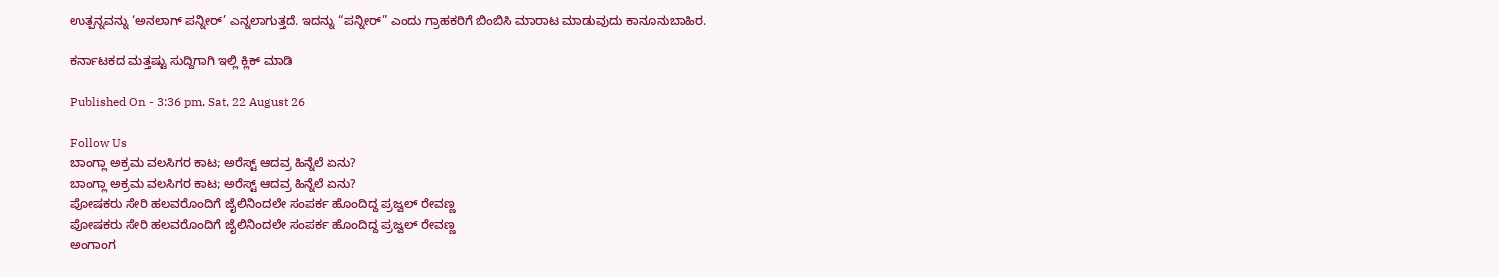ಉತ್ಪನ್ನವನ್ನು ‘ಅನಲಾಗ್ ಪನ್ನೀರ್’ ಎನ್ನಲಾಗುತ್ತದೆ. ಇದನ್ನು “ಪನ್ನೀರ್” ಎಂದು ಗ್ರಾಹಕರಿಗೆ ಬಿಂಬಿಸಿ ಮಾರಾಟ ಮಾಡುವುದು ಕಾನೂನುಬಾಹಿರ.

ಕರ್ನಾಟಕದ ಮತ್ತಷ್ಟು ಸುದ್ದಿಗಾಗಿ ಇಲ್ಲಿ ಕ್ಲಿಕ್ ಮಾಡಿ

Published On - 3:36 pm, Sat, 22 August 26

Follow Us
ಬಾಂಗ್ಲಾ ಅಕ್ರಮ ವಲಸಿಗರ ಕಾಟ; ಅರೆಸ್ಟ್ ಆದವ್ರ ಹಿನ್ನೆಲೆ ಏನು?
ಬಾಂಗ್ಲಾ ಅಕ್ರಮ ವಲಸಿಗರ ಕಾಟ; ಅರೆಸ್ಟ್ ಆದವ್ರ ಹಿನ್ನೆಲೆ ಏನು?
ಪೋಷಕರು ಸೇರಿ ಹಲವರೊಂದಿಗೆ ಜೈಲಿನಿಂದಲೇ ಸಂಪರ್ಕ ಹೊಂದಿದ್ದ ಪ್ರಜ್ವಲ್ ರೇವಣ್ಣ
ಪೋಷಕರು ಸೇರಿ ಹಲವರೊಂದಿಗೆ ಜೈಲಿನಿಂದಲೇ ಸಂಪರ್ಕ ಹೊಂದಿದ್ದ ಪ್ರಜ್ವಲ್ ರೇವಣ್ಣ
ಅಂಗಾಂಗ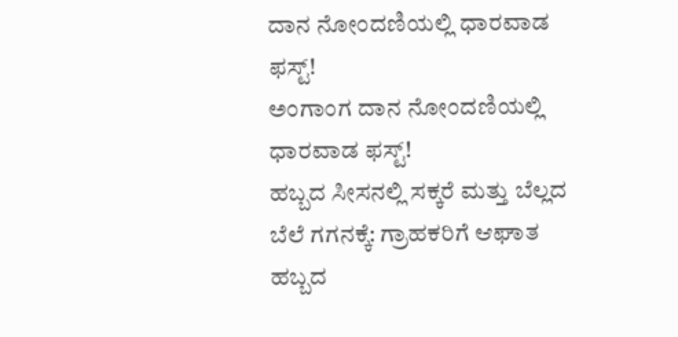ದಾನ ನೋಂದಣಿಯಲ್ಲಿ ಧಾರವಾಡ ಫಸ್ಟ್!
ಅಂಗಾಂಗ ದಾನ ನೋಂದಣಿಯಲ್ಲಿ ಧಾರವಾಡ ಫಸ್ಟ್!
ಹಬ್ಬದ ಸೀಸನಲ್ಲಿ ಸಕ್ಕರೆ ಮತ್ತು ಬೆಲ್ಲದ ಬೆಲೆ ಗಗನಕ್ಕೆ: ಗ್ರಾಹಕರಿಗೆ ಆಘಾತ
ಹಬ್ಬದ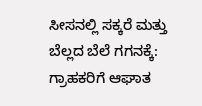ಸೀಸನಲ್ಲಿ ಸಕ್ಕರೆ ಮತ್ತು ಬೆಲ್ಲದ ಬೆಲೆ ಗಗನಕ್ಕೆ: ಗ್ರಾಹಕರಿಗೆ ಆಘಾತ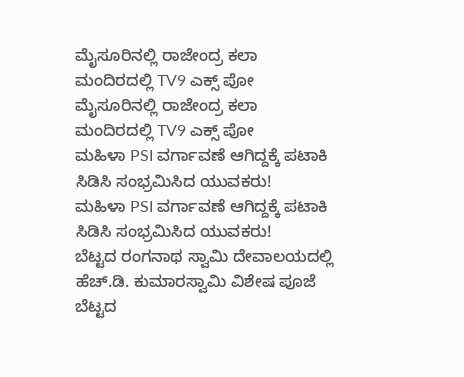ಮೈಸೂರಿನಲ್ಲಿ ರಾಜೇಂದ್ರ ಕಲಾ ಮಂದಿರದಲ್ಲಿ TV9 ಎಕ್ಸ್ ಪೋ
ಮೈಸೂರಿನಲ್ಲಿ ರಾಜೇಂದ್ರ ಕಲಾ ಮಂದಿರದಲ್ಲಿ TV9 ಎಕ್ಸ್ ಪೋ
ಮಹಿಳಾ PSI ವರ್ಗಾವಣೆ ಆಗಿದ್ದಕ್ಕೆ ಪಟಾಕಿ ಸಿಡಿಸಿ ಸಂಭ್ರಮಿಸಿದ ಯುವಕರು!
ಮಹಿಳಾ PSI ವರ್ಗಾವಣೆ ಆಗಿದ್ದಕ್ಕೆ ಪಟಾಕಿ ಸಿಡಿಸಿ ಸಂಭ್ರಮಿಸಿದ ಯುವಕರು!
ಬೆಟ್ಟದ ರಂಗನಾಥ ಸ್ವಾಮಿ ದೇವಾಲಯದಲ್ಲಿ ಹೆಚ್.ಡಿ. ಕುಮಾರಸ್ವಾಮಿ ವಿಶೇಷ ಪೂಜೆ
ಬೆಟ್ಟದ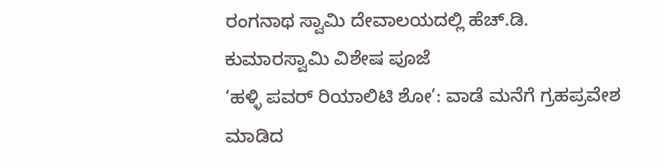ರಂಗನಾಥ ಸ್ವಾಮಿ ದೇವಾಲಯದಲ್ಲಿ ಹೆಚ್.ಡಿ. ಕುಮಾರಸ್ವಾಮಿ ವಿಶೇಷ ಪೂಜೆ
‘ಹಳ್ಳಿ ಪವರ್ ರಿಯಾಲಿಟಿ ಶೋ’: ವಾಡೆ ಮನೆಗೆ ಗ್ರಹಪ್ರವೇಶ ಮಾಡಿದ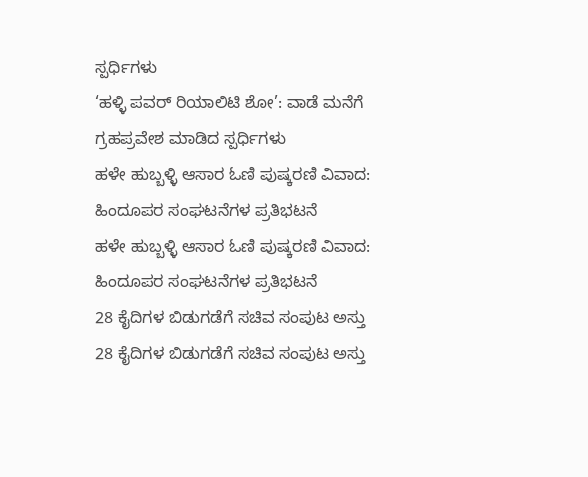ಸ್ಪರ್ಧಿಗಳು
‘ಹಳ್ಳಿ ಪವರ್ ರಿಯಾಲಿಟಿ ಶೋ’: ವಾಡೆ ಮನೆಗೆ ಗ್ರಹಪ್ರವೇಶ ಮಾಡಿದ ಸ್ಪರ್ಧಿಗಳು
ಹಳೇ ಹುಬ್ಬಳ್ಳಿ ಆಸಾರ ಓಣಿ ಪುಷ್ಕರಣಿ ವಿವಾದ: ಹಿಂದೂಪರ ಸಂಘಟನೆಗಳ ಪ್ರತಿಭಟನೆ
ಹಳೇ ಹುಬ್ಬಳ್ಳಿ ಆಸಾರ ಓಣಿ ಪುಷ್ಕರಣಿ ವಿವಾದ: ಹಿಂದೂಪರ ಸಂಘಟನೆಗಳ ಪ್ರತಿಭಟನೆ
28 ಕೈದಿಗಳ ಬಿಡುಗಡೆಗೆ ಸಚಿವ ಸಂಪುಟ ಅಸ್ತು
28 ಕೈದಿಗಳ ಬಿಡುಗಡೆಗೆ ಸಚಿವ ಸಂಪುಟ ಅಸ್ತು